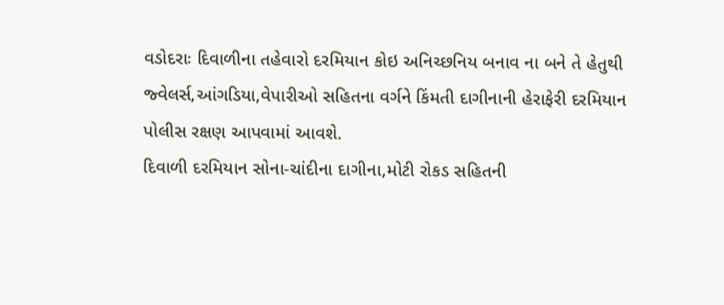વડોદરાઃ દિવાળીના તહેવારો દરમિયાન કોઇ અનિચ્છનિય બનાવ ના બને તે હેતુથી જ્વેલર્સ,આંગડિયા,વેપારીઓ સહિતના વર્ગને કિંમતી દાગીનાની હેરાફેરી દરમિયાન પોલીસ રક્ષણ આપવામાં આવશે.
દિવાળી દરમિયાન સોના-ચાંદીના દાગીના,મોટી રોકડ સહિતની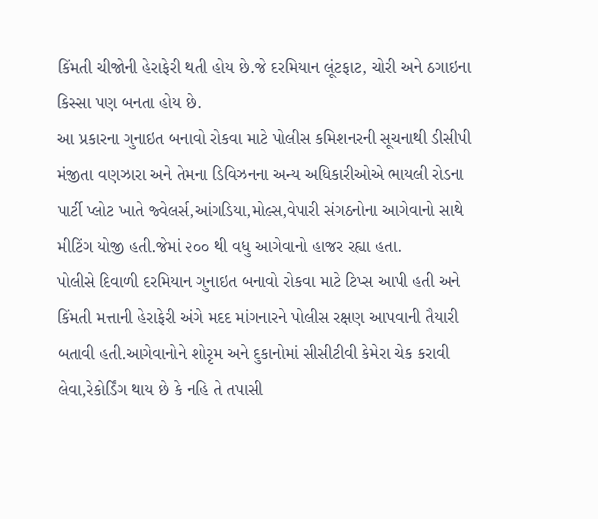કિંમતી ચીજોની હેરાફેરી થતી હોય છે.જે દરમિયાન લૂંટફાટ, ચોરી અને ઠગાઇના કિસ્સા પણ બનતા હોય છે.
આ પ્રકારના ગુનાઇત બનાવો રોકવા માટે પોલીસ કમિશનરની સૂચનાથી ડીસીપી મંજીતા વણઝારા અને તેમના ડિવિઝનના અન્ય અધિકારીઓએ ભાયલી રોડના પાર્ટી પ્લોટ ખાતે જ્વેલર્સ,આંગડિયા,મોલ્સ,વેપારી સંગઠનોના આગેવાનો સાથે મીટિંગ યોજી હતી.જેમાં ૨૦૦ થી વધુ આગેવાનો હાજર રહ્યા હતા.
પોલીસે દિવાળી દરમિયાન ગુનાઇત બનાવો રોકવા માટે ટિપ્સ આપી હતી અને કિંમતી મત્તાની હેરાફેરી અંગે મદદ માંગનારને પોલીસ રક્ષણ આપવાની તૈયારી બતાવી હતી.આગેવાનોને શોરૃમ અને દુકાનોમાં સીસીટીવી કેમેરા ચેક કરાવી લેવા,રેકોર્ડિંગ થાય છે કે નહિ તે તપાસી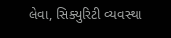લેવા, સિક્યુરિટી વ્યવસ્થા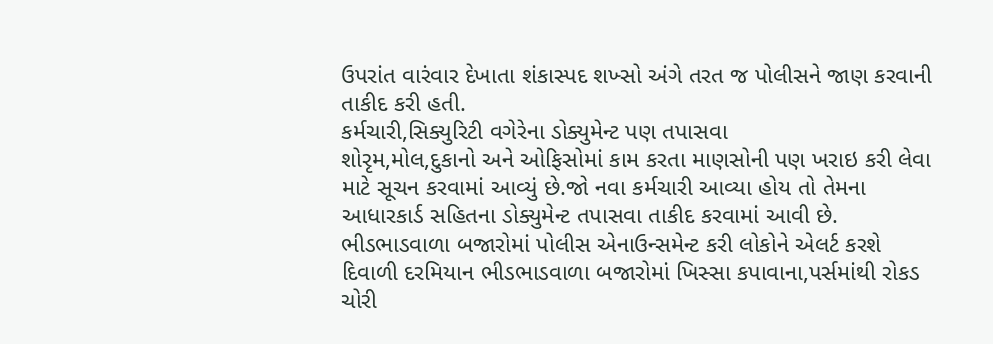ઉપરાંત વારંવાર દેખાતા શંકાસ્પદ શખ્સો અંગે તરત જ પોલીસને જાણ કરવાની તાકીદ કરી હતી.
કર્મચારી,સિક્યુરિટી વગેરેના ડોક્યુમેન્ટ પણ તપાસવા
શોરૃમ,મોલ,દુકાનો અને ઓફિસોમાં કામ કરતા માણસોની પણ ખરાઇ કરી લેવા માટે સૂચન કરવામાં આવ્યું છે.જો નવા કર્મચારી આવ્યા હોય તો તેમના આધારકાર્ડ સહિતના ડોક્યુમેન્ટ તપાસવા તાકીદ કરવામાં આવી છે.
ભીડભાડવાળા બજારોમાં પોલીસ એનાઉન્સમેન્ટ કરી લોકોને એલર્ટ કરશે
દિવાળી દરમિયાન ભીડભાડવાળા બજારોમાં ખિસ્સા કપાવાના,પર્સમાંથી રોકડ ચોરી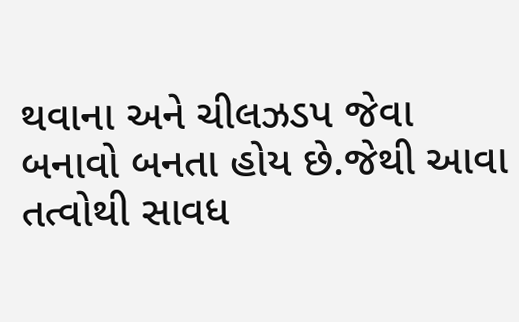થવાના અને ચીલઝડપ જેવા બનાવો બનતા હોય છે.જેથી આવા તત્વોથી સાવધ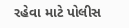રહેવા માટે પોલીસ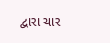દ્વારા ચાર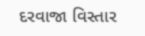દરવાજા વિસ્તાર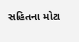સહિતના મોટા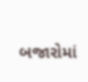બજારોમાં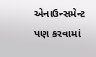એનાઉન્સમેન્ટ પણ કરવામાં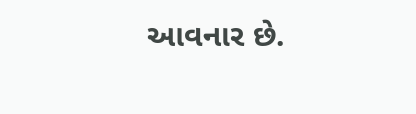આવનાર છે.